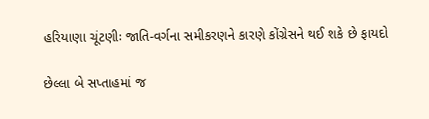હરિયાણા ચૂંટણીઃ જાતિ-વર્ગના સમીકરણને કારણે કોંગ્રેસને થઈ શકે છે ફાયદો

છેલ્લા બે સપ્તાહમાં જ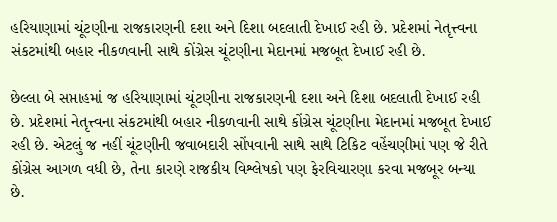હરિયાણામાં ચૂંટણીના રાજકારણની દશા અને દિશા બદલાતી દેખાઈ રહી છે. પ્રદેશમાં નેતૃત્ત્વના સંકટમાંથી બહાર નીકળવાની સાથે કોંગ્રેસ ચૂંટણીના મેદાનમાં મજબૂત દેખાઈ રહી છે.

છેલ્લા બે સપ્તાહમાં જ હરિયાણામાં ચૂંટણીના રાજકારણની દશા અને દિશા બદલાતી દેખાઈ રહી છે. પ્રદેશમાં નેતૃત્ત્વના સંકટમાંથી બહાર નીકળવાની સાથે કોંગ્રેસ ચૂંટણીના મેદાનમાં મજબૂત દેખાઈ રહી છે. એટલું જ નહીં ચૂંટણીની જવાબદારી સોંપવાની સાથે સાથે ટિકિટ વહેંચણીમાં પણ જે રીતે કોંગ્રેસ આગળ વધી છે, તેના કારણે રાજકીય વિશ્લેષકો પણ ફેરવિચારણા કરવા મજબૂર બન્યા છે.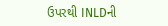ઉપરથી INLDની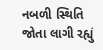નબળી સ્થિતિ જોતા લાગી રહ્યું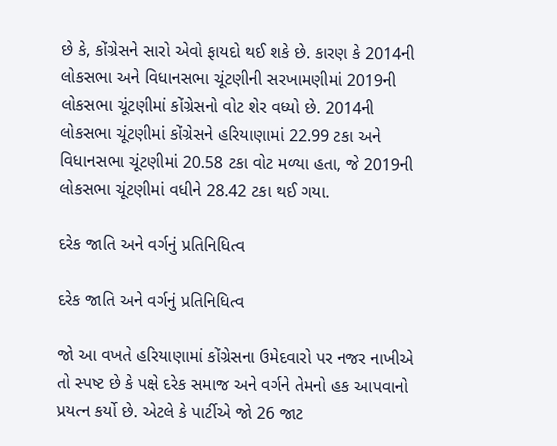છે કે, કોંગ્રેસને સારો એવો ફાયદો થઈ શકે છે. કારણ કે 2014ની લોકસભા અને વિધાનસભા ચૂંટણીની સરખામણીમાં 2019ની લોકસભા ચૂંટણીમાં કોંગ્રેસનો વોટ શેર વધ્યો છે. 2014ની લોકસભા ચૂંટણીમાં કોંગ્રેસને હરિયાણામાં 22.99 ટકા અને વિધાનસભા ચૂંટણીમાં 20.58 ટકા વોટ મળ્યા હતા, જે 2019ની લોકસભા ચૂંટણીમાં વધીને 28.42 ટકા થઈ ગયા.

દરેક જાતિ અને વર્ગનું પ્રતિનિધિત્વ

દરેક જાતિ અને વર્ગનું પ્રતિનિધિત્વ

જો આ વખતે હરિયાણામાં કોંગ્રેસના ઉમેદવારો પર નજર નાખીએ તો સ્પષ્ટ છે કે પક્ષે દરેક સમાજ અને વર્ગને તેમનો હક આપવાનો પ્રયત્ન કર્યો છે. એટલે કે પાર્ટીએ જો 26 જાટ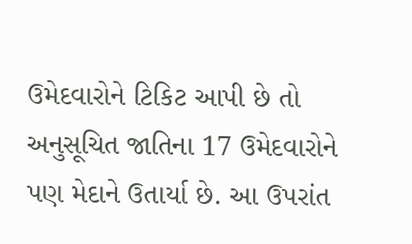ઉમેદવારોને ટિકિટ આપી છે તો અનુસૂચિત જાતિના 17 ઉમેદવારોને પણ મેદાને ઉતાર્યા છે. આ ઉપરાંત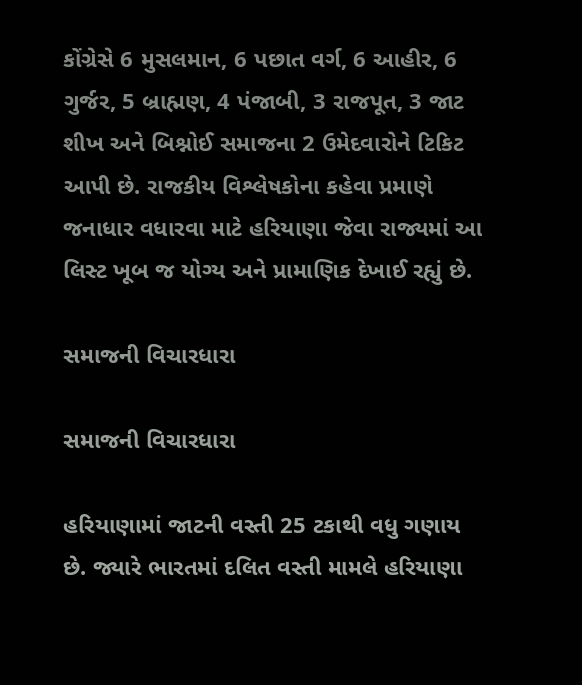કોંગ્રેસે 6 મુસલમાન, 6 પછાત વર્ગ, 6 આહીર, 6 ગુર્જર, 5 બ્રાહ્મણ, 4 પંજાબી, 3 રાજપૂત, 3 જાટ શીખ અને બિશ્નોઈ સમાજના 2 ઉમેદવારોને ટિકિટ આપી છે. રાજકીય વિશ્લેષકોના કહેવા પ્રમાણે જનાધાર વધારવા માટે હરિયાણા જેવા રાજ્યમાં આ લિસ્ટ ખૂબ જ યોગ્ય અને પ્રામાણિક દેખાઈ રહ્યું છે.

સમાજની વિચારધારા

સમાજની વિચારધારા

હરિયાણામાં જાટની વસ્તી 25 ટકાથી વધુ ગણાય છે. જ્યારે ભારતમાં દલિત વસ્તી મામલે હરિયાણા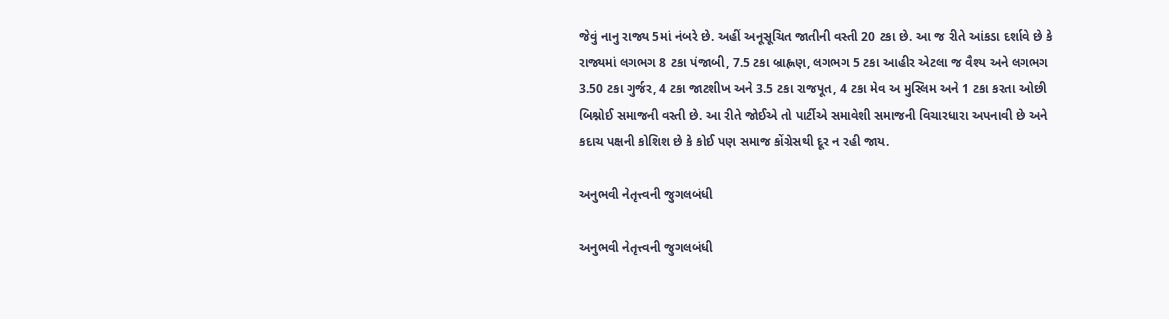જેવું નાનુ રાજ્ય 5માં નંબરે છે. અહીં અનૂસૂચિત જાતીની વસ્તી 20 ટકા છે. આ જ રીતે આંકડા દર્શાવે છે કે રાજ્યમાં લગભગ 8 ટકા પંજાબી, 7.5 ટકા બ્રાહ્ણણ, લગભગ 5 ટકા આહીર એટલા જ વૈશ્ય અને લગભગ 3.50 ટકા ગુર્જર, 4 ટકા જાટશીખ અને 3.5 ટકા રાજપૂત, 4 ટકા મેવ અ મુસ્લિમ અને 1 ટકા કરતા ઓછી બિશ્નોઈ સમાજની વસ્તી છે. આ રીતે જોઈએ તો પાર્ટીએ સમાવેશી સમાજની વિચારધારા અપનાવી છે અને કદાચ પક્ષની કોશિશ છે કે કોઈ પણ સમાજ કોંગ્રેસથી દૂર ન રહી જાય.

અનુભવી નેતૃત્ત્વની જુગલબંધી

અનુભવી નેતૃત્ત્વની જુગલબંધી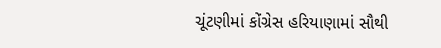ચૂંટણીમાં કોંગ્રેસ હરિયાણામાં સૌથી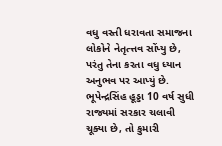વધુ વસ્તી ધરાવતા સમાજના લોકોને નેતૃત્ત્તવ સોંપ્યુ છે, પરંતુ તેના કરતા વધુ ધ્યાન અનુભવ પર આપ્યું છે. ભૂપેન્દ્રસિંહ હૂડ્ડા 10 વર્ષ સુધી રાજ્યમાં સરકાર ચલાવી ચૂક્યા છે, તો કુમારી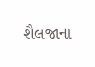શૈલજાના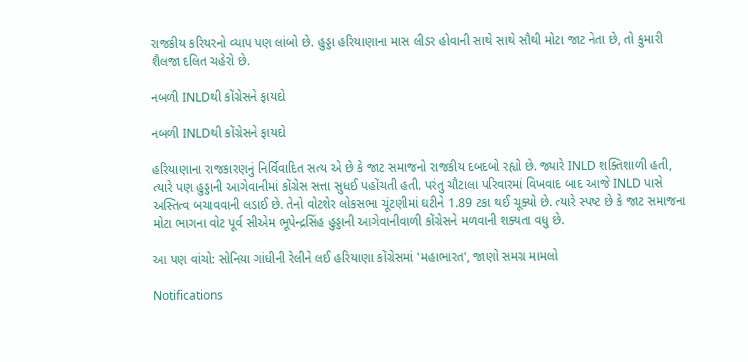રાજકીય કરિયરનો વ્યાપ પણ લાંબો છે. હુડ્ડા હરિયાણાના માસ લીડર હોવાની સાથે સાથે સૌથી મોટા જાટ નેતા છે, તો કુમારી શૈલજા દલિત ચહેરો છે.

નબળી INLDથી કોંગ્રેસને ફાયદો

નબળી INLDથી કોંગ્રેસને ફાયદો

હરિયાણાના રાજકારણનું નિર્વિવાદિત સત્ય એ છે કે જાટ સમાજનો રાજકીય દબદબો રહ્યો છે. જ્યારે INLD શક્તિશાળી હતી, ત્યારે પણ હુડ્ડાની આગેવાનીમાં કોંગ્રેસ સત્તા સુધઈ પહોંચતી હતી. પરંતુ ચૌટાલા પરિવારમાં વિખવાદ બાદ આજે INLD પાસે અસ્તિત્વ બચાવવાની લડાઈ છે. તેનો વોટશેર લોકસભા ચૂંટણીમાં ઘટીને 1.89 ટકા થઈ ચૂક્યો છે. ત્યારે સ્પષ્ટ છે કે જાટ સમાજના મોટા ભાગના વોટ પૂર્વ સીએમ ભૂપેન્દ્રસિંહ હુડ્ડાની આગેવાનીવાળી કોંગ્રેસને મળવાની શક્યતા વધુ છે.

આ પણ વાંચો: સોનિયા ગાંધીની રેલીને લઈ હરિયાણા કોંગ્રેસમાં 'મહાભારત', જાણો સમગ્ર મામલો

Notifications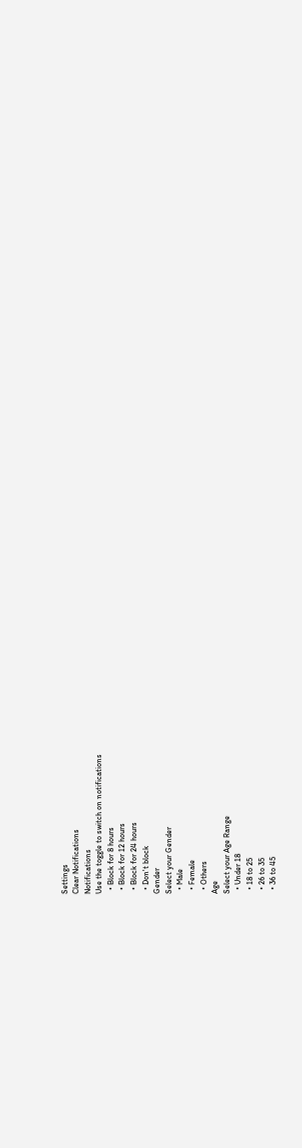Settings
Clear Notifications
Notifications
Use the toggle to switch on notifications
  • Block for 8 hours
  • Block for 12 hours
  • Block for 24 hours
  • Don't block
Gender
Select your Gender
  • Male
  • Female
  • Others
Age
Select your Age Range
  • Under 18
  • 18 to 25
  • 26 to 35
  • 36 to 45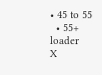• 45 to 55
  • 55+
loader
X